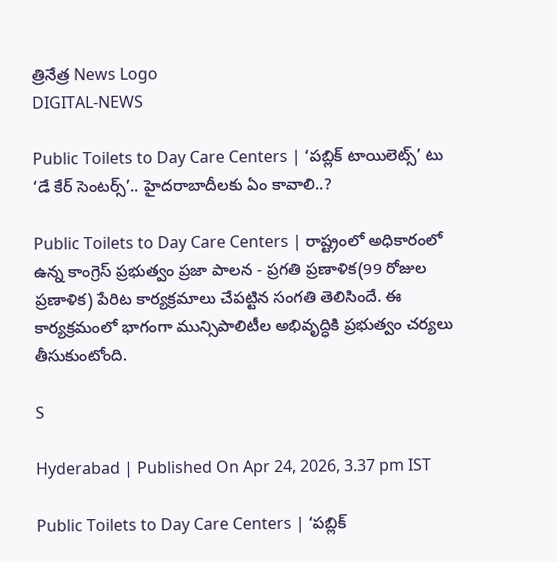త్రినేత్ర News Logo
DIGITAL-NEWS

Public Toilets to Day Care Centers | ‘ప‌బ్లిక్ టాయిలెట్స్’ టు ‘డే కేర్ సెంట‌ర్స్‌’.. హైద‌రాబాదీల‌కు ఏం కావాలి..?

Public Toilets to Day Care Centers | రాష్ట్రంలో అధికారంలో ఉన్న కాంగ్రెస్ ప్ర‌భుత్వం ప్ర‌జా పాల‌న - ప్ర‌గ‌తి ప్ర‌ణాళిక(99 రోజుల ప్ర‌ణాళిక‌) పేరిట కార్య‌క్ర‌మాలు చేప‌ట్టిన సంగ‌తి తెలిసిందే. ఈ కార్య‌క్ర‌మంలో భాగంగా మున్సిపాలిటీల అభివృద్ధికి ప్ర‌భుత్వం చ‌ర్య‌లు తీసుకుంటోంది.

S

Hyderabad | Published On Apr 24, 2026, 3.37 pm IST

Public Toilets to Day Care Centers | ‘ప‌బ్లిక్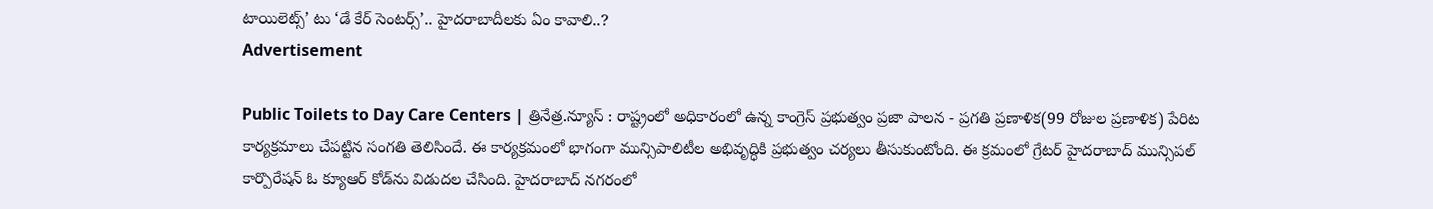టాయిలెట్స్’ టు ‘డే కేర్ సెంట‌ర్స్‌’.. హైద‌రాబాదీల‌కు ఏం కావాలి..?
Advertisement

Public Toilets to Day Care Centers | త్రినేత్ర‌.న్యూస్ : రాష్ట్రంలో అధికారంలో ఉన్న కాంగ్రెస్ ప్ర‌భుత్వం ప్ర‌జా పాల‌న - ప్ర‌గ‌తి ప్ర‌ణాళిక(99 రోజుల ప్ర‌ణాళిక‌) పేరిట కార్య‌క్ర‌మాలు చేప‌ట్టిన సంగ‌తి తెలిసిందే. ఈ కార్య‌క్ర‌మంలో భాగంగా మున్సిపాలిటీల అభివృద్ధికి ప్ర‌భుత్వం చ‌ర్య‌లు తీసుకుంటోంది. ఈ క్ర‌మంలో గ్రేట‌ర్ హైద‌రాబాద్ మున్సిప‌ల్ కార్పొరేష‌న్ ఓ క్యూఆర్ కోడ్‌ను విడుద‌ల చేసింది. హైద‌రాబాద్ న‌గ‌రంలో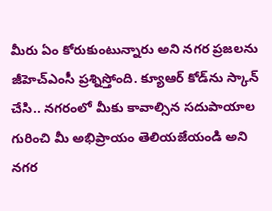మీరు ఏం కోరుకుంటున్నారు అని న‌గ‌ర ప్ర‌జ‌ల‌ను జీహెచ్ఎంసీ ప్ర‌శ్నిస్తోంది. క్యూఆర్ కోడ్‌ను స్కాన్ చేసి.. న‌గ‌రంలో మీకు కావాల్సిన స‌దుపాయాల గురించి మీ అభిప్రాయం తెలియ‌జేయండి అని న‌గ‌ర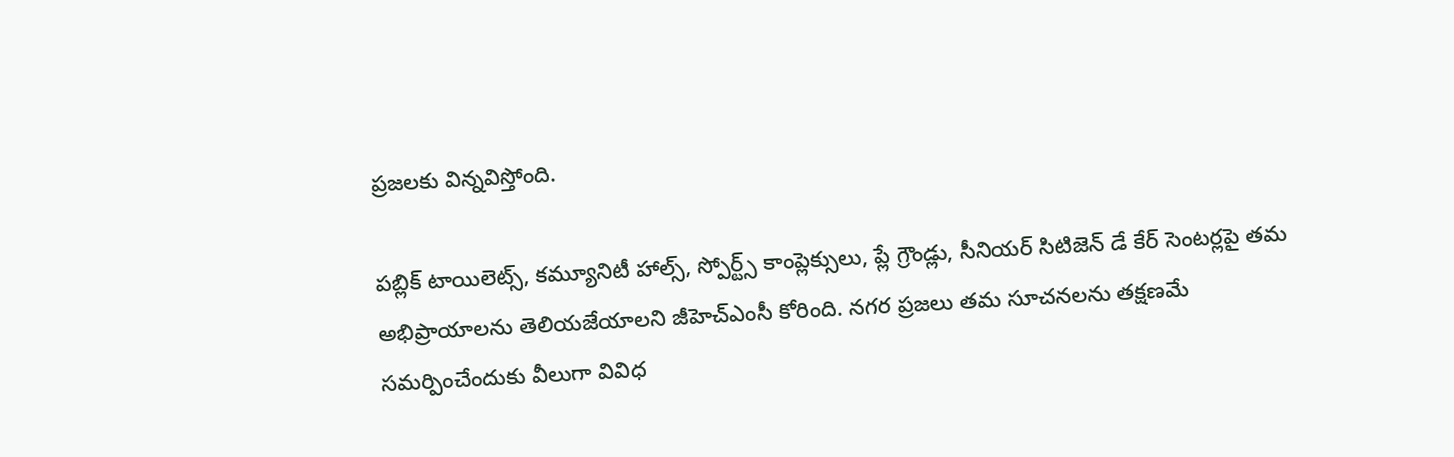ప్ర‌జ‌ల‌కు విన్న‌విస్తోంది.

ప‌బ్లిక్ టాయిలెట్స్, క‌మ్యూనిటీ హాల్స్, స్పోర్ట్స్ కాంప్లెక్సులు, ప్లే గ్రౌండ్లు, సీనియ‌ర్ సిటిజెన్ డే కేర్ సెంట‌ర్లపై తమ అభిప్రాయాలను తెలియ‌జేయాల‌ని జీహెచ్ఎంసీ కోరింది. న‌గ‌ర ప్ర‌జ‌లు తమ సూచనలను తక్షణమే సమర్పించేందుకు వీలుగా వివిధ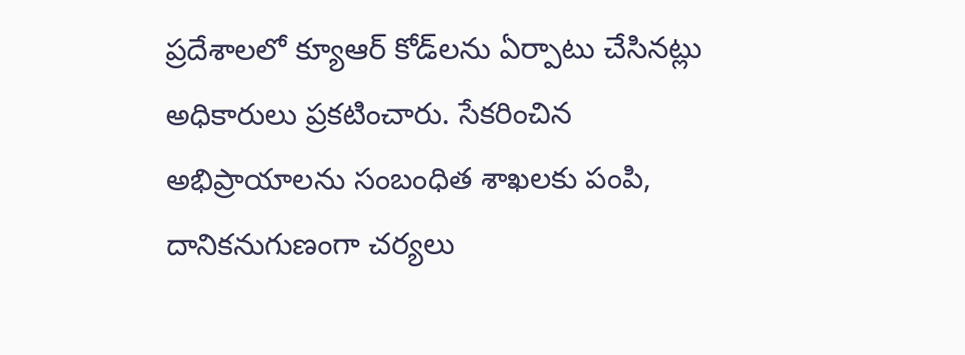ప్రదేశాలలో క్యూఆర్ కోడ్‌లను ఏర్పాటు చేసిన‌ట్లు అధికారులు ప్ర‌క‌టించారు. సేక‌రించిన అభిప్రాయాల‌ను సంబంధిత శాఖ‌ల‌కు పంపి, దానిక‌నుగుణంగా చ‌ర్య‌లు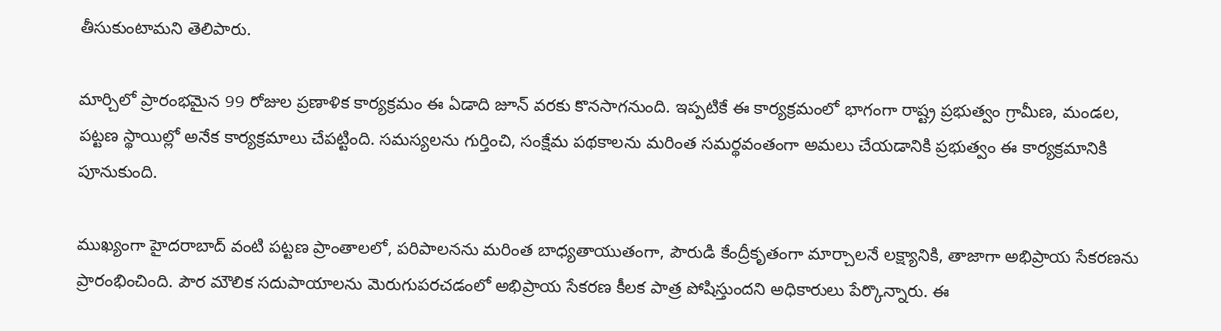తీసుకుంటామ‌ని తెలిపారు.

మార్చిలో ప్రారంభ‌మైన 99 రోజుల ప్ర‌ణాళిక కార్య‌క్ర‌మం ఈ ఏడాది జూన్ వ‌ర‌కు కొన‌సాగ‌నుంది. ఇప్ప‌టికే ఈ కార్య‌క్ర‌మంలో భాగంగా రాష్ట్ర ప్ర‌భుత్వం గ్రామీణ‌, మండ‌ల‌, ప‌ట్ట‌ణ స్థాయిల్లో అనేక కార్య‌క్ర‌మాలు చేప‌ట్టింది. సమస్యలను గుర్తించి, సంక్షేమ పథకాలను మరింత సమర్థవంతంగా అమలు చేయడానికి ప్రభుత్వం ఈ కార్య‌క్ర‌మానికి పూనుకుంది.

ముఖ్యంగా హైదరాబాద్ వంటి పట్టణ ప్రాంతాలలో, పరిపాలనను మరింత బాధ్యతాయుతంగా, పౌరుడి కేంద్రీకృతంగా మార్చాలనే లక్ష్యానికి, తాజాగా అభిప్రాయ సేక‌ర‌ణ‌ను ప్రారంభించింది. పౌర మౌలిక సదుపాయాలను మెరుగుపరచడంలో అభిప్రాయ సేకరణ కీలక పాత్ర పోషిస్తుందని అధికారులు పేర్కొన్నారు. ఈ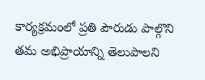కార్య‌క్ర‌మంలో ప్ర‌తి పౌరుడు పాల్గొని త‌మ అభిప్రాయాన్ని తెలుపాల‌ని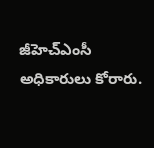జీహెచ్ఎంసీ అధికారులు కోరారు.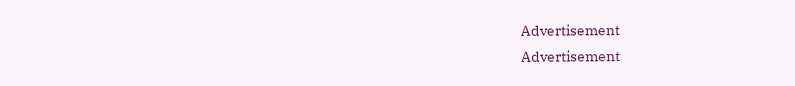Advertisement
Advertisement